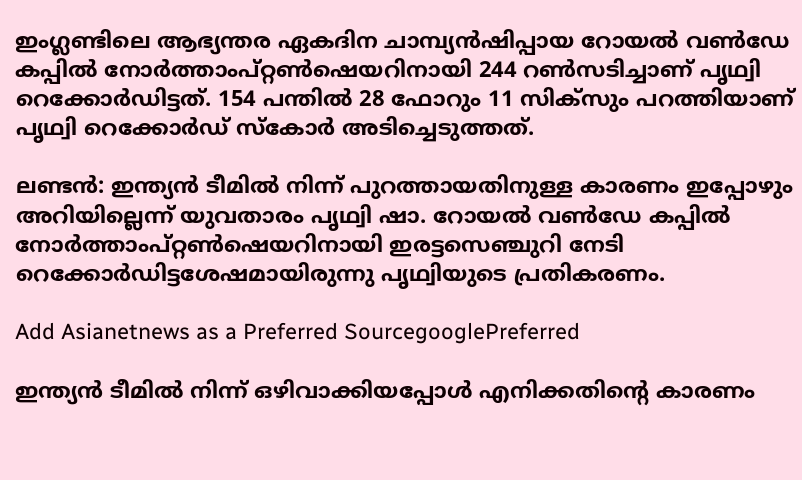ഇംഗ്ലണ്ടിലെ ആഭ്യന്തര ഏകദിന ചാമ്പ്യന്‍ഷിപ്പായ റോയല്‍ വണ്‍ഡേ കപ്പില്‍ നോര്‍ത്താംപ്റ്റണ്‍ഷെയറിനായി 244 റണ്‍സടിച്ചാണ് പൃഥ്വി റെക്കോര്‍ഡിട്ടത്. 154 പന്തില്‍ 28 ഫോറും 11 സിക്സും പറത്തിയാണ് പൃഥ്വി റെക്കോര്‍ഡ് സ്കോര്‍ അടിച്ചെടുത്തത്.

ലണ്ടന്‍: ഇന്ത്യന്‍ ടീമില്‍ നിന്ന് പുറത്തായതിനുള്ള കാരണം ഇപ്പോഴും അറിയില്ലെന്ന് യുവതാരം പൃഥ്വി ഷാ. റോയല്‍ വണ്‍ഡേ കപ്പില്‍ നോര്‍ത്താംപ്റ്റണ്‍ഷെയറിനായി ഇരട്ടസെഞ്ചുറി നേടി റെക്കോര്‍ഡിട്ടശേഷമായിരുന്നു പൃഥ്വിയുടെ പ്രതികരണം.

Add Asianetnews as a Preferred SourcegooglePreferred

ഇന്ത്യന്‍ ടീമില്‍ നിന്ന് ഒഴിവാക്കിയപ്പോള്‍ എനിക്കതിന്‍റെ കാരണം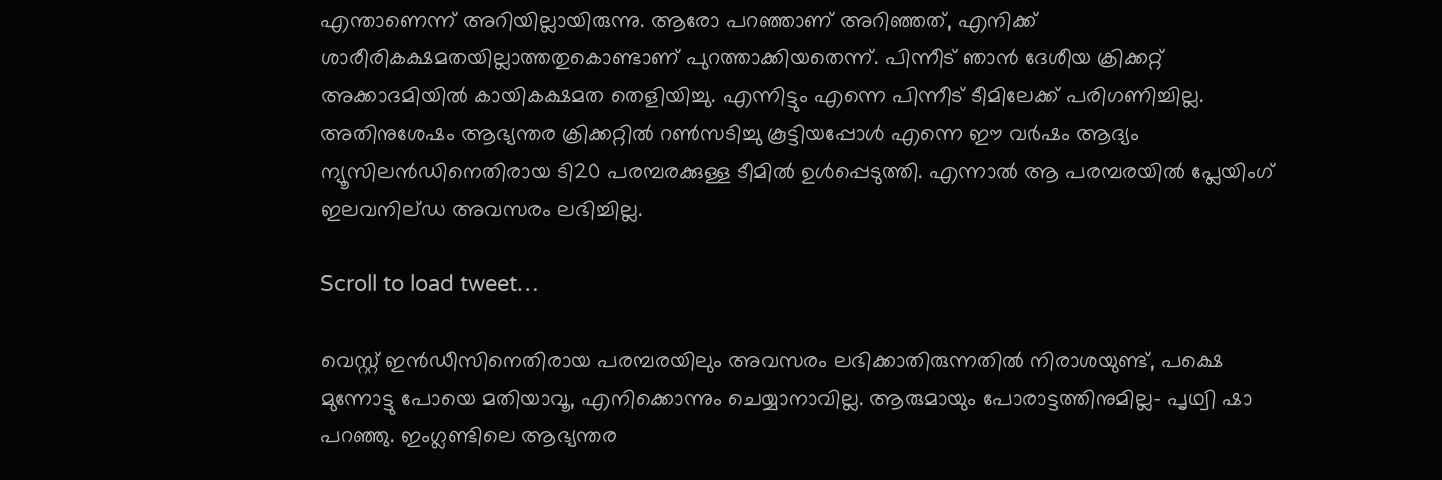എന്താണെന്ന് അറിയില്ലായിരുന്നു. ആരോ പറഞ്ഞാണ് അറിഞ്ഞത്, എനിക്ക് ശാരീരികക്ഷമതയില്ലാത്തതുകൊണ്ടാണ് പുറത്താക്കിയതെന്ന്. പിന്നീട് ഞാന്‍ ദേശീയ ക്രിക്കറ്റ് അക്കാദമിയില്‍ കായികക്ഷമത തെളിയിച്ചു. എന്നിട്ടും എന്നെ പിന്നീട് ടീമിലേക്ക് പരിഗണിച്ചില്ല. അതിനുശേഷം ആഭ്യന്തര ക്രിക്കറ്റില്‍ റണ്‍സടിച്ചു കൂട്ടിയപ്പോള്‍ എന്നെ ഈ വര്‍ഷം ആദ്യം ന്യൂസിലന്‍ഡിനെതിരായ ടി20 പരമ്പരക്കുള്ള ടീമില്‍ ഉള്‍പ്പെടുത്തി. എന്നാല്‍ ആ പരമ്പരയില്‍ പ്ലേയിംഗ് ഇലവനില്ഡ അവസരം ലഭിച്ചില്ല.

Scroll to load tweet…

വെസ്റ്റ് ഇന്‍ഡീസിനെതിരായ പരമ്പരയിലും അവസരം ലഭിക്കാതിരുന്നതില്‍ നിരാശയുണ്ട്, പക്ഷെ മുന്നോട്ടു പോയെ മതിയാവൂ, എനിക്കൊന്നും ചെയ്യാനാവില്ല. ആരുമായും പോരാട്ടത്തിനുമില്ല- പൃഥ്വി ഷാ പറഞ്ഞു. ഇംഗ്ലണ്ടിലെ ആഭ്യന്തര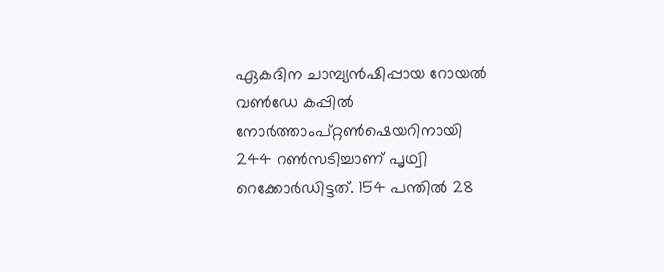ഏകദിന ചാമ്പ്യന്‍ഷിപ്പായ റോയല്‍ വണ്‍ഡേ കപ്പില്‍ നോര്‍ത്താംപ്റ്റണ്‍ഷെയറിനായി 244 റണ്‍സടിച്ചാണ് പൃഥ്വി റെക്കോര്‍ഡിട്ടത്. 154 പന്തില്‍ 28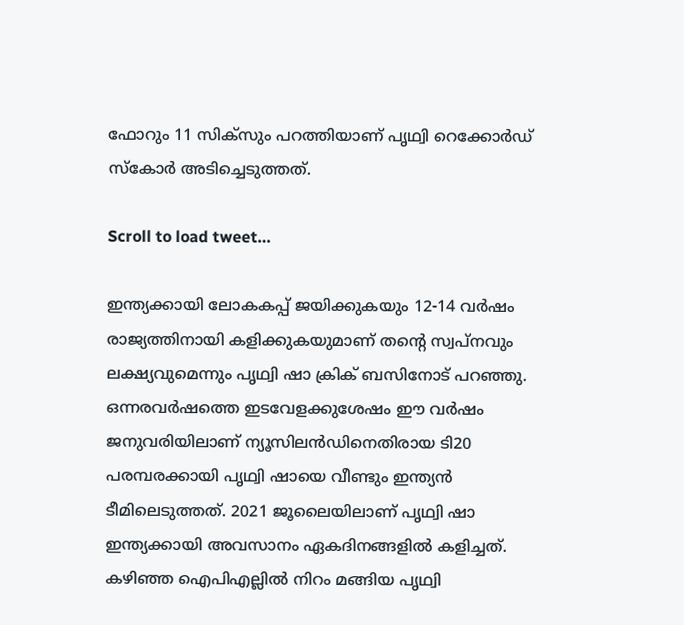ഫോറും 11 സിക്സും പറത്തിയാണ് പൃഥ്വി റെക്കോര്‍ഡ് സ്കോര്‍ അടിച്ചെടുത്തത്.

Scroll to load tweet…

ഇന്ത്യക്കായി ലോകകപ്പ് ജയിക്കുകയും 12-14 വര്‍ഷം രാജ്യത്തിനായി കളിക്കുകയുമാണ് തന്‍റെ സ്വപ്നവും ലക്ഷ്യവുമെന്നും പൃഥ്വി ഷാ ക്രിക് ബസിനോട് പറ‍ഞ്ഞു. ഒന്നരവര്‍ഷത്തെ ഇടവേളക്കുശേഷം ഈ വര്‍ഷം ജനുവരിയിലാണ് ന്യൂസിലന്‍ഡിനെതിരായ ടി20 പരമ്പരക്കായി പൃഥ്വി ഷായെ വീണ്ടും ഇന്ത്യന്‍ ടീമിലെടുത്തത്. 2021 ജൂലൈയിലാണ് പൃഥ്വി ഷാ ഇന്ത്യക്കായി അവസാനം ഏകദിനങ്ങളില്‍ കളിച്ചത്. കഴിഞ്ഞ ഐപിഎല്ലില്‍ നിറം മങ്ങിയ പൃഥ്വി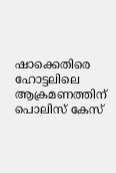ഷാക്കെതിരെ ഹോട്ടലിലെ ആക്രമണത്തിന് പൊലിസ് കേസ്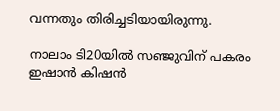വന്നതും തിരിച്ചടിയായിരുന്നു.

നാലാം ടി20യില്‍ സഞ്ജുവിന് പകരം ഇഷാന്‍ കിഷന്‍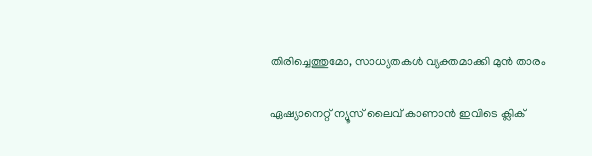തിരിച്ചെത്തുമോ, സാധ്യതകള്‍ വ്യക്തമാക്കി മുന്‍ താരം

ഏഷ്യാനെറ്റ് ന്യൂസ് ലൈവ് കാണാന്‍ ഇവിടെ ക്ലിക്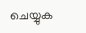ചെയ്യുക